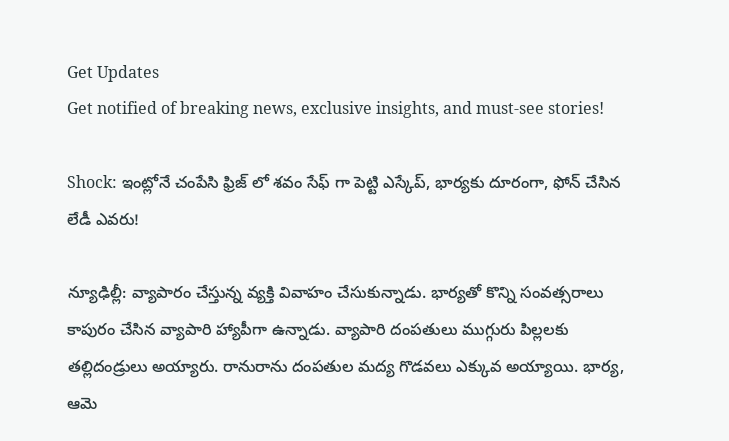Get Updates
Get notified of breaking news, exclusive insights, and must-see stories!

Shock: ఇంట్లోనే చంపేసి ఫ్రిజ్ లో శవం సేఫ్ గా పెట్టి ఎస్కేప్, భార్యకు దూరంగా, ఫోన్ చేసిన లేడీ ఎవరు!

న్యూఢిల్లీ: వ్యాపారం చేస్తున్న వ్యక్తి వివాహం చేసుకున్నాడు. భార్యతో కొన్ని సంవత్సరాలు కాపురం చేసిన వ్యాపారి హ్యాపీగా ఉన్నాడు. వ్యాపారి దంపతులు ముగ్గురు పిల్లలకు తల్లిదండ్రులు అయ్యారు. రానురాను దంపతుల మద్య గొడవలు ఎక్కువ అయ్యాయి. భార్య, ఆమె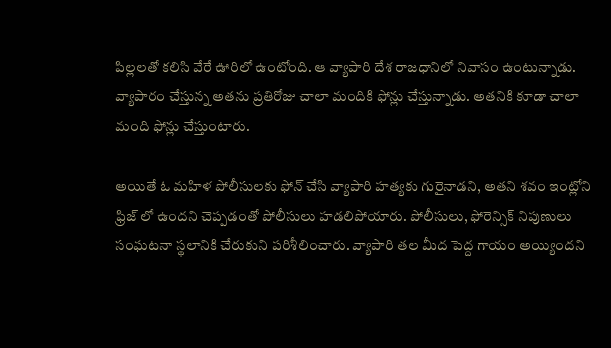పిల్లలతో కలిసి వేరే ఊరిలో ఉంటోంది. ఆ వ్యాపారి దేశ రాజధానిలో నివాసం ఉంటున్నాడు. వ్యాపారం చేస్తున్న అతను ప్రతిరోజు చాలా మందికి ఫోన్లు చేస్తున్నాడు. అతనికి కూడా చాలా మంది ఫోన్లు చేస్తుంటారు.

అయితే ఓ మహిళ పోలీసులకు ఫోన్ చేసి వ్యాపారి హత్యకు గురైనాడని, అతని శవం ఇంట్లోని ఫ్రిజ్ లో ఉందని చెప్పడంతో పోలీసులు హడలిపోయారు. పోలీసులు, ఫోరెన్సిక్ నిపుణులు సంఘటనా స్థలానికి చేరుకుని పరిశీలించారు. వ్యాపారి తల మీద పెద్ద గాయం అయ్యిందని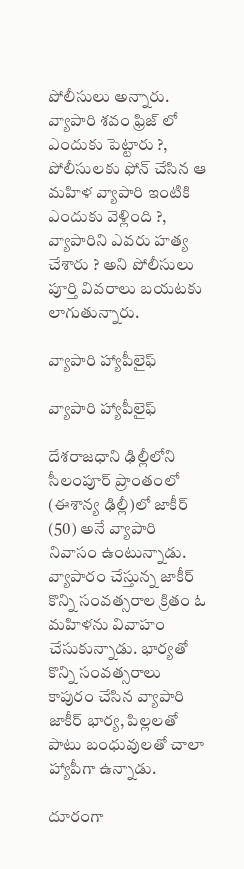పోలీసులు అన్నారు. వ్యాపారి శవం ఫ్రిజ్ లో ఎందుకు పెట్టారు ?, పోలీసులకు ఫోన్ చేసిన ఆ మహిళ వ్యాపారి ఇంటికి ఎందుకు వెళ్లింది ?, వ్యాపారిని ఎవరు హత్య చేశారు ? అని పోలీసులు పూర్తి వివరాలు బయటకు లాగుతున్నారు.

వ్యాపారి హ్యాపీలైఫ్

వ్యాపారి హ్యాపీలైఫ్

దేశరాజధాని ఢిల్లీలోని సీలంపూర్ ప్రాంతంలో (ఈశాన్య ఢిల్లీ)లో జాకీర్ (50) అనే వ్యాపారి నివాసం ఉంటున్నాడు. వ్యాపారం చేస్తున్న జాకీర్ కొన్ని సంవత్సరాల క్రితం ఓ మహిళను వివాహం చేసుకున్నాడు. భార్యతో కొన్ని సంవత్సరాలు కాపురం చేసిన వ్యాపారి జాకీర్ భార్య, పిల్లలతో పాటు బంధువులతో చాలా హ్యాపీగా ఉన్నాడు.

దూరంగా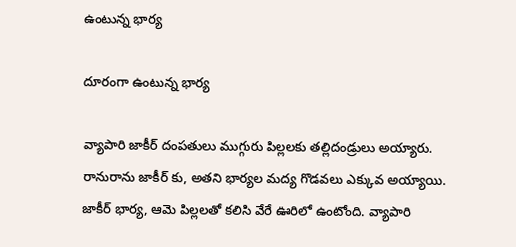ఉంటున్న భార్య

దూరంగా ఉంటున్న భార్య

వ్యాపారి జాకీర్ దంపతులు ముగ్గురు పిల్లలకు తల్లిదండ్రులు అయ్యారు. రానురాను జాకీర్ కు, అతని భార్యల మద్య గొడవలు ఎక్కువ అయ్యాయి. జాకీర్ భార్య, ఆమె పిల్లలతో కలిసి వేరే ఊరిలో ఉంటోంది. వ్యాపారి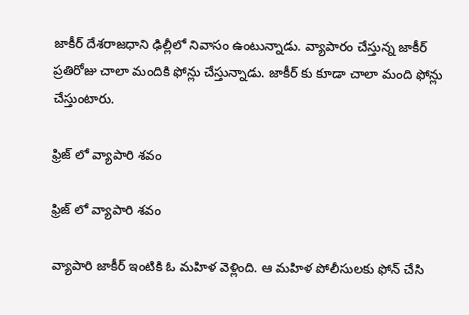జాకీర్ దేశరాజధాని ఢిల్లీలో నివాసం ఉంటున్నాడు. వ్యాపారం చేస్తున్న జాకీర్ ప్రతిరోజు చాలా మందికి ఫోన్లు చేస్తున్నాడు. జాకీర్ కు కూడా చాలా మంది ఫోన్లు చేస్తుంటారు.

ఫ్రిజ్ లో వ్యాపారి శవం

ఫ్రిజ్ లో వ్యాపారి శవం

వ్యాపారి జాకీర్ ఇంటికి ఓ మహిళ వెళ్లింది. ఆ మహిళ పోలీసులకు ఫోన్ చేసి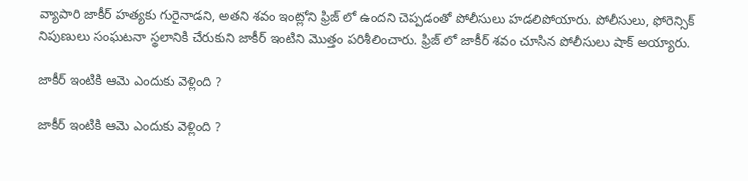వ్యాపారి జాకీర్ హత్యకు గురైనాడని, అతని శవం ఇంట్లోని ఫ్రిజ్ లో ఉందని చెప్పడంతో పోలీసులు హడలిపోయారు. పోలీసులు, ఫోరెన్సిక్ నిపుణులు సంఘటనా స్థలానికి చేరుకుని జాకీర్ ఇంటిని మొత్తం పరిశీలించారు. ఫ్రిజ్ లో జాకీర్ శవం చూసిన పోలీసులు షాక్ అయ్యారు.

జాకీర్ ఇంటికి ఆమె ఎందుకు వెళ్లింది ?

జాకీర్ ఇంటికి ఆమె ఎందుకు వెళ్లింది ?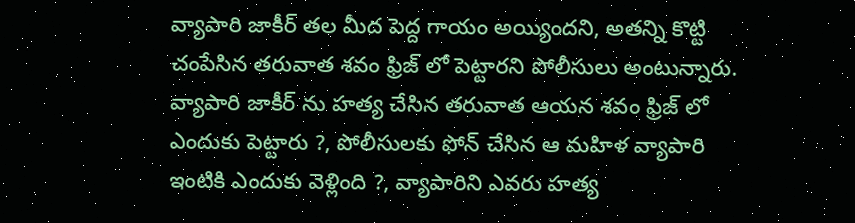వ్యాపారి జాకీర్ తల మీద పెద్ద గాయం అయ్యిందని, అతన్ని కొట్టి చంపేసిన తరువాత శవం ఫ్రిజ్ లో పెట్టారని పోలీసులు అంటున్నారు. వ్యాపారి జాకీర్ ను హత్య చేసిన తరువాత ఆయన శవం ఫ్రిజ్ లో ఎందుకు పెట్టారు ?, పోలీసులకు ఫోన్ చేసిన ఆ మహిళ వ్యాపారి ఇంటికి ఎందుకు వెళ్లింది ?, వ్యాపారిని ఎవరు హత్య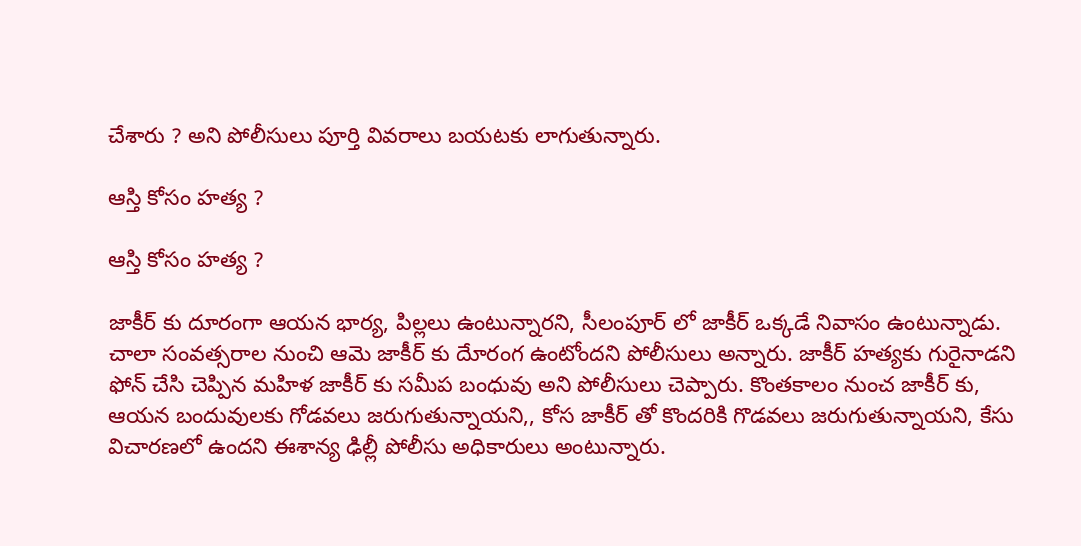చేశారు ? అని పోలీసులు పూర్తి వివరాలు బయటకు లాగుతున్నారు.

ఆస్తి కోసం హత్య ?

ఆస్తి కోసం హత్య ?

జాకీర్ కు దూరంగా ఆయన భార్య, పిల్లలు ఉంటున్నారని, సీలంపూర్ లో జాకీర్ ఒక్కడే నివాసం ఉంటున్నాడు. చాలా సంవత్సరాల నుంచి ఆమె జాకీర్ కు దేూరంగ ఉంటోందని పోలీసులు అన్నారు. జాకీర్ హత్యకు గురైనాడని ఫోన్ చేసి చెప్పిన మహిళ జాకీర్ కు సమీప బంధువు అని పోలీసులు చెప్పారు. కొంతకాలం నుంచ జాకీర్ కు, ఆయన బందువులకు గోడవలు జరుగుతున్నాయని,, కోస జాకీర్ తో కొందరికి గొడవలు జరుగుతున్నాయని, కేసు విచారణలో ఉందని ఈశాన్య ఢిల్లీ పోలీసు అధికారులు అంటున్నారు.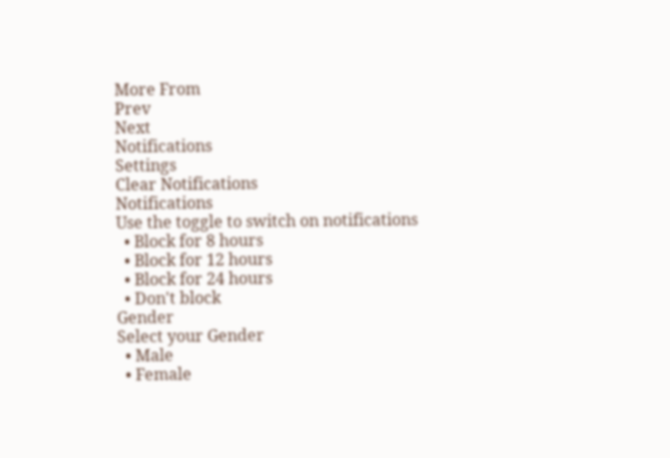More From
Prev
Next
Notifications
Settings
Clear Notifications
Notifications
Use the toggle to switch on notifications
  • Block for 8 hours
  • Block for 12 hours
  • Block for 24 hours
  • Don't block
Gender
Select your Gender
  • Male
  • Female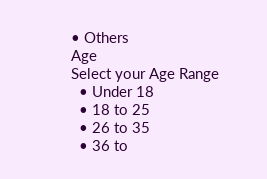• Others
Age
Select your Age Range
  • Under 18
  • 18 to 25
  • 26 to 35
  • 36 to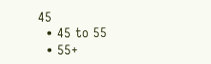45
  • 45 to 55
  • 55+